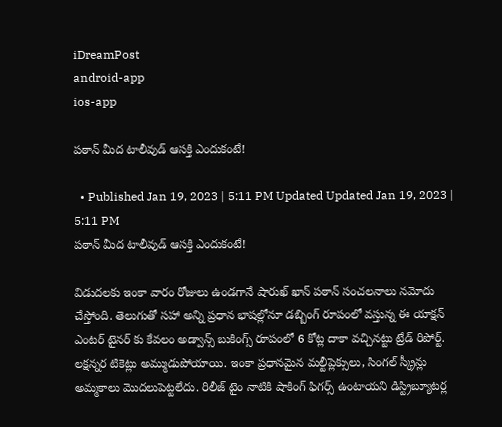iDreamPost
android-app
ios-app

పఠాన్ మీద టాలీవుడ్ ఆసక్తి ఎందుకంటే!

  • Published Jan 19, 2023 | 5:11 PM Updated Updated Jan 19, 2023 | 5:11 PM
పఠాన్ మీద టాలీవుడ్ ఆసక్తి ఎందుకంటే!

విడుదలకు ఇంకా వారం రోజులు ఉండగానే షారుఖ్ ఖాన్ పఠాన్ సంచలనాలు నమోదు చేస్తోంది. తెలుగుతో సహా అన్ని ప్రధాన భాషల్లోనూ డబ్బింగ్ రూపంలో వస్తున్న ఈ యాక్షన్ ఎంటర్ టైనర్ కు కేవలం అడ్వాన్స్ బుకింగ్స్ రూపంలో 6 కోట్ల దాకా వచ్చినట్టు ట్రేడ్ రిపోర్ట్. లక్షన్నర టికెట్లు అమ్ముడుపోయాయి. ఇంకా ప్రధానమైన మల్టీప్లెక్సులు, సింగల్ స్క్రీన్లు అమ్మకాలు మొదలుపెట్టలేదు. రిలీజ్ టైం నాటికి షాకింగ్ ఫిగర్స్ ఉంటాయని డిస్ట్రిబ్యూటర్ల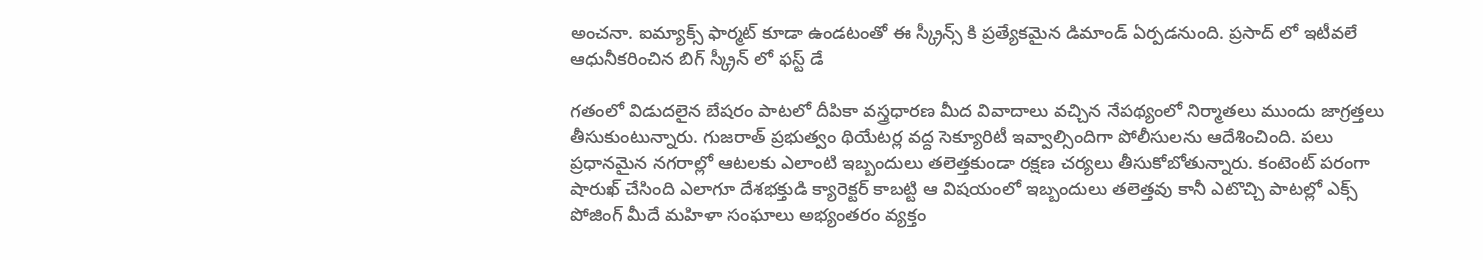అంచనా. ఐమ్యాక్స్ ఫార్మట్ కూడా ఉండటంతో ఈ స్క్రీన్స్ కి ప్రత్యేకమైన డిమాండ్ ఏర్పడనుంది. ప్రసాద్ లో ఇటీవలే ఆధునీకరించిన బిగ్ స్క్రీన్ లో ఫస్ట్ డే

గతంలో విడుదలైన బేషరం పాటలో దీపికా వస్త్రధారణ మీద వివాదాలు వచ్చిన నేపథ్యంలో నిర్మాతలు ముందు జాగ్రత్తలు తీసుకుంటున్నారు. గుజరాత్ ప్రభుత్వం థియేటర్ల వద్ద సెక్యూరిటీ ఇవ్వాల్సిందిగా పోలీసులను ఆదేశించింది. పలు ప్రధానమైన నగరాల్లో ఆటలకు ఎలాంటి ఇబ్బందులు తలెత్తకుండా రక్షణ చర్యలు తీసుకోబోతున్నారు. కంటెంట్ పరంగా షారుఖ్ చేసింది ఎలాగూ దేశభక్తుడి క్యారెక్టర్ కాబట్టి ఆ విషయంలో ఇబ్బందులు తలెత్తవు కానీ ఎటొచ్చి పాటల్లో ఎక్స్ పోజింగ్ మీదే మహిళా సంఘాలు అభ్యంతరం వ్యక్తం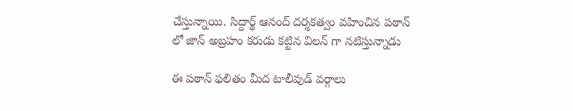చేస్తున్నాయి. సిద్దార్థ్ ఆనంద్ దర్శకత్వం వహించిన పఠాన్ లో జాన్ అబ్రహం కరుడు కట్టిన విలన్ గా నటిస్తున్నాడు

ఈ పఠాన్ ఫలితం మీద టాలీవుడ్ వర్గాలు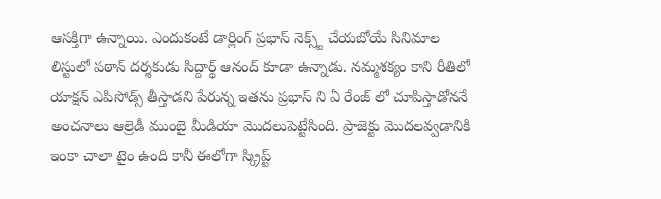ఆసక్తిగా ఉన్నాయి. ఎందుకంటే డార్లింగ్ ప్రభాస్ నెక్స్ట్ చేయబోయే సినిమాల లిస్టులో పఠాన్ దర్శకుడు సిద్దార్థ్ ఆనంద్ కూడా ఉన్నాడు. నమ్మశక్యం కాని రీతిలో యాక్షన్ ఎపిసోడ్స్ తీస్తాడని పేరున్న ఇతను ప్రభాస్ ని ఏ రేంజ్ లో చూపిస్తాడోననే అంచనాలు ఆల్రెడీ ముంబై మీడియా మొదలుపెట్టేసింది. ప్రాజెక్టు మొదలవ్వడానికి ఇంకా చాలా టైం ఉంది కానీ ఈలోగా స్క్రిప్ట్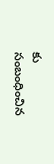కు సంబంధించిన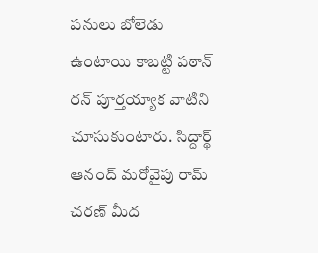పనులు బోలెడు ఉంటాయి కాబట్టి పఠాన్ రన్ పూర్తయ్యాక వాటిని చూసుకుంటారు. సిద్దార్థ్ ఆనంద్ మరోవైపు రామ్ చరణ్ మీద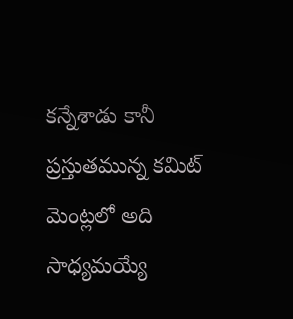కన్నేశాడు కానీ ప్రస్తుతమున్న కమిట్ మెంట్లలో అది సాధ్యమయ్యే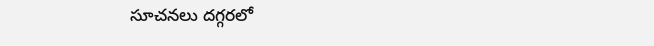సూచనలు దగ్గరలో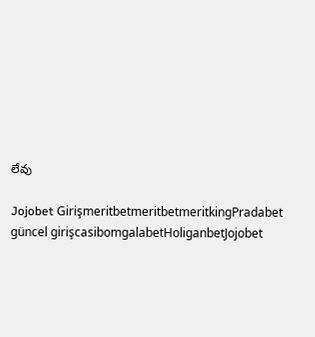లేవు

Jojobet GirişmeritbetmeritbetmeritkingPradabet güncel girişcasibomgalabetHoliganbetJojobet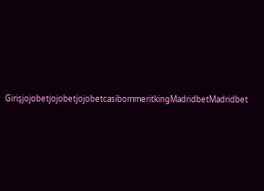GirişjojobetjojobetjojobetcasibommeritkingMadridbetMadridbet